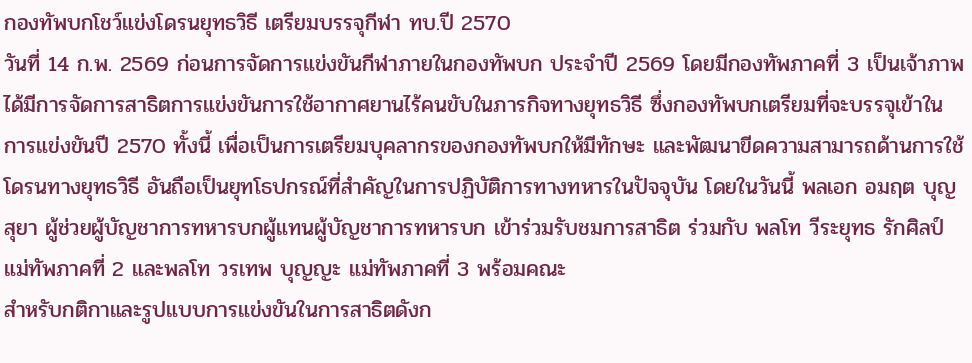กองทัพบกโชว์แข่งโดรนยุทธวิธี เตรียมบรรจุกีฬา ทบ.ปี 2570
วันที่ 14 ก.พ. 2569 ก่อนการจัดการแข่งขันกีฬาภายในกองทัพบก ประจำปี 2569 โดยมีกองทัพภาคที่ 3 เป็นเจ้าภาพ ได้มีการจัดการสาธิตการแข่งขันการใช้อากาศยานไร้คนขับในภารกิจทางยุทธวิธี ซึ่งกองทัพบกเตรียมที่จะบรรจุเข้าในการแข่งขันปี 2570 ทั้งนี้ เพื่อเป็นการเตรียมบุคลากรของกองทัพบกให้มีทักษะ และพัฒนาขีดความสามารถด้านการใช้โดรนทางยุทธวิธี อันถือเป็นยุทโธปกรณ์ที่สำคัญในการปฏิบัติการทางทหารในปัจจุบัน โดยในวันนี้ พลเอก อมฤต บุญสุยา ผู้ช่วยผู้บัญชาการทหารบกผู้แทนผู้บัญชาการทหารบก เข้าร่วมรับชมการสาธิต ร่วมกับ พลโท วีระยุทธ รักศิลป์ แม่ทัพภาคที่ 2 และพลโท วรเทพ บุญญะ แม่ทัพภาคที่ 3 พร้อมคณะ
สำหรับกติกาและรูปแบบการแข่งขันในการสาธิตดังก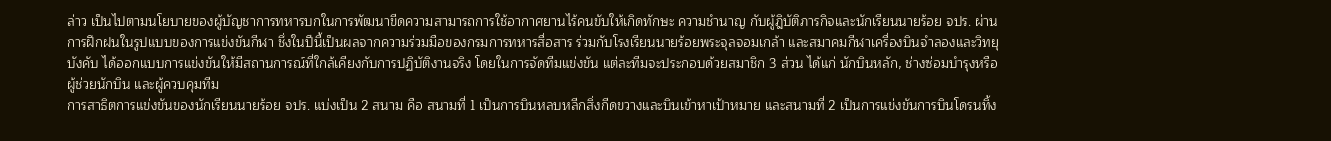ล่าว เป็นไปตามนโยบายของผู้บัญชาการทหารบกในการพัฒนาขีดความสามารถการใช้อากาศยานไร้คนขับให้เกิดทักษะ ความชำนาญ กับผู้ฎิบัติภารกิจและนักเรียนนายร้อย จปร. ผ่านการฝึกฝนในรูปแบบของการแข่งขันกีฬา ชึ่งในปีนี้เป็นผลจากความร่วมมือของกรมการทหารสื่อสาร ร่วมกับโรงเรียนนายร้อยพระจุลจอมเกล้า และสมาคมกีฬาเครื่องบินจำลองและวิทยุบังคับ ได้ออกแบบการแข่งขันให้มีสถานการณ์ที่ใกล้เคียงกับการปฏิบัติงานจริง โดยในการจัดทีมแข่งขัน แต่ละทีมจะประกอบด้วยสมาชิก 3 ส่วน ได้แก่ นักบินหลัก, ช่างซ่อมบำรุงหรือผู้ช่วยนักบิน และผู้ควบคุมทีม
การสาธิตการแข่งขันของนักเรียนนายร้อย จปร. แบ่งเป็น 2 สนาม คือ สนามที่ 1 เป็นการบินหลบหลีกสิ่งกีดขวางและบินเข้าหาเป้าหมาย และสนามที่ 2 เป็นการแข่งขันการบินโดรนทิ้ง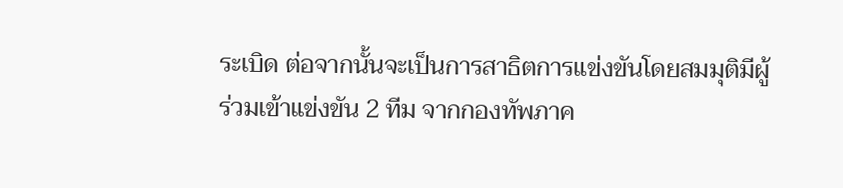ระเบิด ต่อจากนั้นจะเป็นการสาธิตการแข่งขันโดยสมมุติมีผู้ร่วมเข้าแข่งขัน 2 ทีม จากกองทัพภาค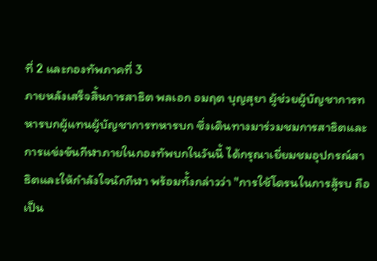ที่ 2 และกองทัพภาคที่ 3
ภายหลังเสร็จสิ้นการสาธิต พลเอก อมฤต บุญสุยา ผู้ช่วยผู้บัญชาการทหารบกผู้แทนผู้บัญชาการทหารบก ซึ่งเดินทางมาร่วมชมการสาธิตและการแข่งขันกีฬาภายในกองทัพบกในวันนี้ ได้กรุณาเยี่ยมชมอุปกรณ์สาธิตและให้กำลังใจนักกีฬา พร้อมทั้งกล่าวว่า "การใช้โดรนในการสู้รบ ถือเป็น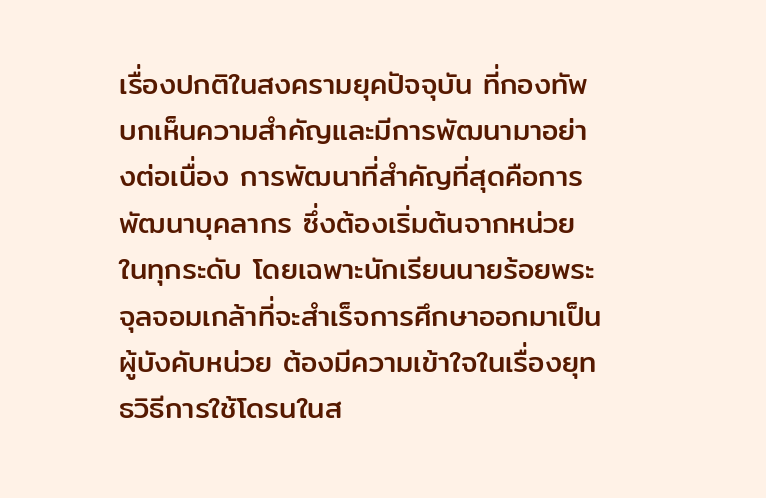เรื่องปกติในสงครามยุคปัจจุบัน ที่กองทัพบกเห็นความสำคัญและมีการพัฒนามาอย่างต่อเนื่อง การพัฒนาที่สำคัญที่สุดคือการพัฒนาบุคลากร ซึ่งต้องเริ่มต้นจากหน่วยในทุกระดับ โดยเฉพาะนักเรียนนายร้อยพระจุลจอมเกล้าที่จะสำเร็จการศึกษาออกมาเป็นผู้บังคับหน่วย ต้องมีความเข้าใจในเรื่องยุทธวิธีการใช้โดรนในส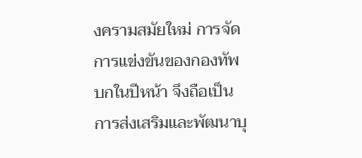งครามสมัยใหม่ การจัดการแข่งขันของกองทัพบกในปีหน้า จึงถือเป็นการส่งเสริมและพัฒนาบุ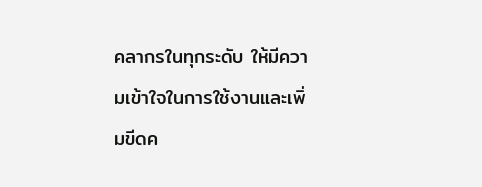คลากรในทุกระดับ ให้มีความเข้าใจในการใช้งานและเพิ่มขีดค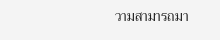วามสามารถมา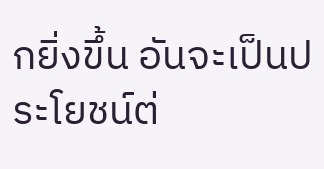กยิ่งขึ้น อันจะเป็นประโยชน์ต่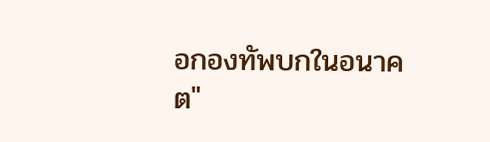อกองทัพบกในอนาคต"